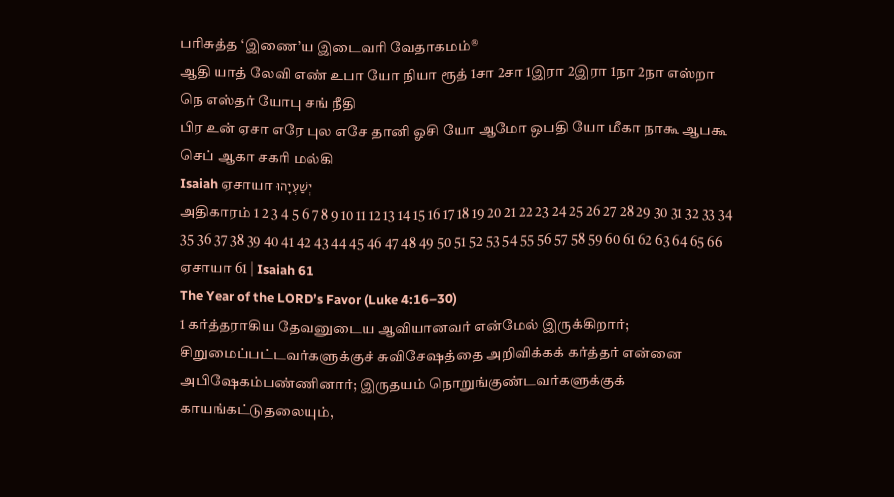பரிசுத்த ‘இணை’ய இடைவரி வேதாகமம்®
ஆதி யாத் லேவி எண் உபா யோ நியா ரூத் 1சா 2சா 1இரா 2இரா 1நா 2நா எஸ்றா நெ எஸ்தர் யோபு சங் நீதி
பிர உன் ஏசா எரே புல எசே தானி ஓசி யோ ஆமோ ஒபதி யோ மீகா நாகூ ஆபகூ செப் ஆகா சகரி மல்கி
Isaiah ஏசாயா יְשַׁעְיָהוּ
அதிகாரம் 1 2 3 4 5 6 7 8 9 10 11 12 13 14 15 16 17 18 19 20 21 22 23 24 25 26 27 28 29 30 31 32 33 34 35 36 37 38 39 40 41 42 43 44 45 46 47 48 49 50 51 52 53 54 55 56 57 58 59 60 61 62 63 64 65 66
ஏசாயா 61 | Isaiah 61
The Year of the LORD’s Favor (Luke 4:16–30)
1 கர்த்தராகிய தேவனுடைய ஆவியானவர் என்மேல் இருக்கிறார்; சிறுமைப்பட்டவர்களுக்குச் சுவிசேஷத்தை அறிவிக்கக் கர்த்தர் என்னை அபிஷேகம்பண்ணினார்; இருதயம் நொறுங்குண்டவர்களுக்குக் காயங்கட்டுதலையும்,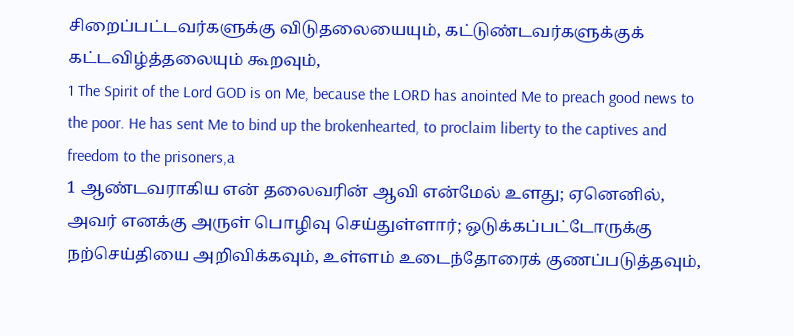சிறைப்பட்டவர்களுக்கு விடுதலையையும், கட்டுண்டவர்களுக்குக் கட்டவிழ்த்தலையும் கூறவும்,
1 The Spirit of the Lord GOD is on Me, because the LORD has anointed Me to preach good news to the poor. He has sent Me to bind up the brokenhearted, to proclaim liberty to the captives and freedom to the prisoners,a
1 ஆண்டவராகிய என் தலைவரின் ஆவி என்மேல் உளது; ஏனெனில், அவர் எனக்கு அருள் பொழிவு செய்துள்ளார்; ஒடுக்கப்பட்டோருக்கு நற்செய்தியை அறிவிக்கவும், உள்ளம் உடைந்தோரைக் குணப்படுத்தவும்,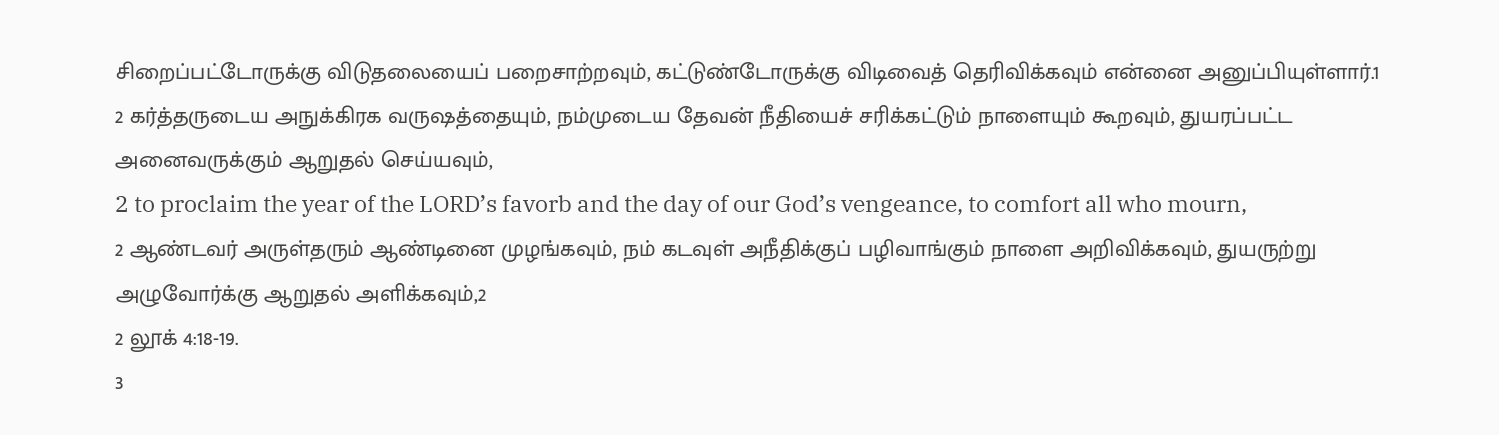சிறைப்பட்டோருக்கு விடுதலையைப் பறைசாற்றவும், கட்டுண்டோருக்கு விடிவைத் தெரிவிக்கவும் என்னை அனுப்பியுள்ளார்.1
2 கர்த்தருடைய அநுக்கிரக வருஷத்தையும், நம்முடைய தேவன் நீதியைச் சரிக்கட்டும் நாளையும் கூறவும், துயரப்பட்ட அனைவருக்கும் ஆறுதல் செய்யவும்,
2 to proclaim the year of the LORD’s favorb and the day of our God’s vengeance, to comfort all who mourn,
2 ஆண்டவர் அருள்தரும் ஆண்டினை முழங்கவும், நம் கடவுள் அநீதிக்குப் பழிவாங்கும் நாளை அறிவிக்கவும், துயருற்று அழுவோர்க்கு ஆறுதல் அளிக்கவும்,2
2 லூக் 4:18-19.
3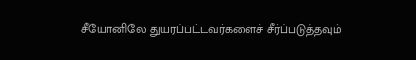சீயோனிலே துயரப்பட்டவர்களைச் சீர்ப்படுத்தவும்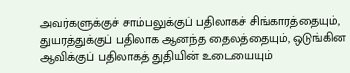அவர்களுக்குச் சாம்பலுக்குப் பதிலாகச் சிங்காரத்தையும், துயரத்துக்குப் பதிலாக ஆனந்த தைலத்தையும், ஒடுங்கின ஆவிக்குப் பதிலாகத் துதியின் உடையையும்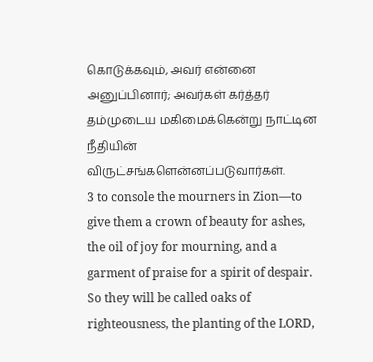கொடுக்கவும், அவர் என்னை அனுப்பினார்; அவர்கள் கர்த்தர் தம்முடைய மகிமைக்கென்று நாட்டின நீதியின் விருட்சங்களென்னப்படுவார்கள்.
3 to console the mourners in Zion—to give them a crown of beauty for ashes, the oil of joy for mourning, and a garment of praise for a spirit of despair. So they will be called oaks of righteousness, the planting of the LORD,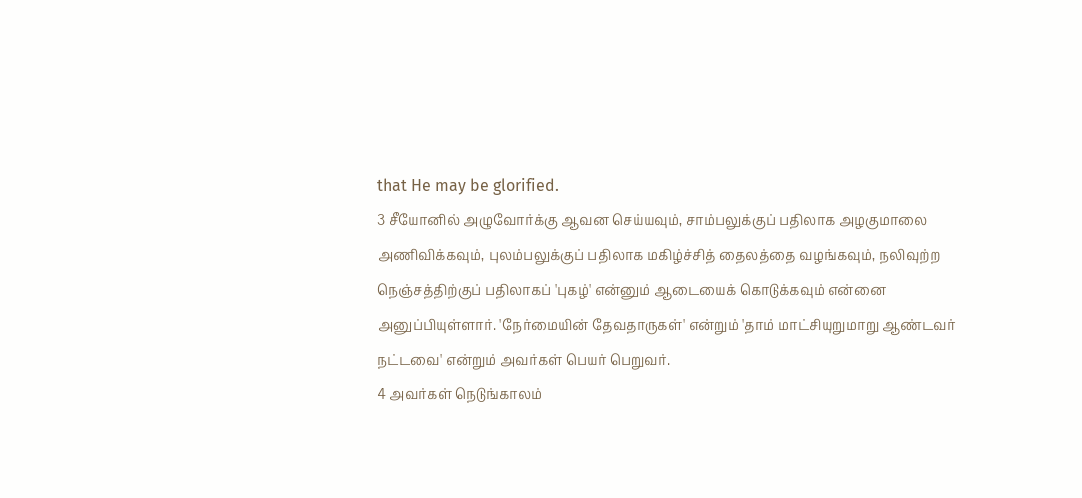that He may be glorified.
3 சீயோனில் அழுவோர்க்கு ஆவன செய்யவும், சாம்பலுக்குப் பதிலாக அழகுமாலை அணிவிக்கவும், புலம்பலுக்குப் பதிலாக மகிழ்ச்சித் தைலத்தை வழங்கவும், நலிவுற்ற நெஞ்சத்திற்குப் பதிலாகப் 'புகழ்' என்னும் ஆடையைக் கொடுக்கவும் என்னை அனுப்பியுள்ளார். 'நேர்மையின் தேவதாருகள்' என்றும் 'தாம் மாட்சியுறுமாறு ஆண்டவர் நட்டவை' என்றும் அவர்கள் பெயர் பெறுவர்.
4 அவர்கள் நெடுங்காலம்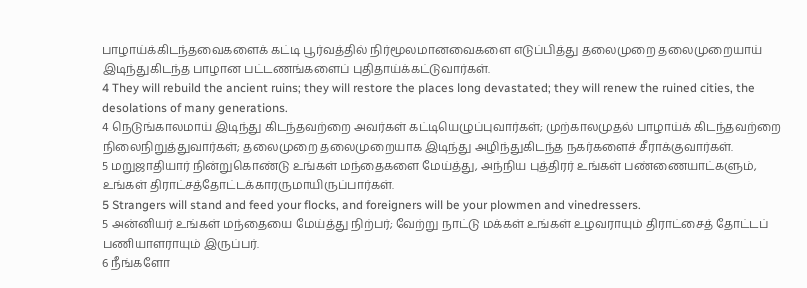பாழாய்க்கிடந்தவைகளைக் கட்டி பூர்வத்தில் நிர்மூலமானவைகளை எடுப்பித்து தலைமுறை தலைமுறையாய் இடிந்துகிடந்த பாழான பட்டணங்களைப் புதிதாய்க்கட்டுவார்கள்.
4 They will rebuild the ancient ruins; they will restore the places long devastated; they will renew the ruined cities, the desolations of many generations.
4 நெடுங்காலமாய் இடிந்து கிடந்தவற்றை அவர்கள் கட்டியெழுப்புவார்கள்; முற்காலமுதல் பாழாய்க் கிடந்தவற்றை நிலைநிறுத்துவார்கள்; தலைமுறை தலைமுறையாக இடிந்து அழிந்துகிடந்த நகர்களைச் சீராக்குவார்கள்.
5 மறுஜாதியார் நின்றுகொண்டு உங்கள் மந்தைகளை மேய்த்து, அந்நிய புத்திரர் உங்கள் பண்ணையாட்களும், உங்கள் திராட்சத்தோட்டக்காரருமாயிருப்பார்கள்.
5 Strangers will stand and feed your flocks, and foreigners will be your plowmen and vinedressers.
5 அன்னியர் உங்கள் மந்தையை மேய்த்து நிற்பர்; வேற்று நாட்டு மக்கள் உங்கள் உழவராயும் திராட்சைத் தோட்டப் பணியாளராயும் இருப்பர்.
6 நீங்களோ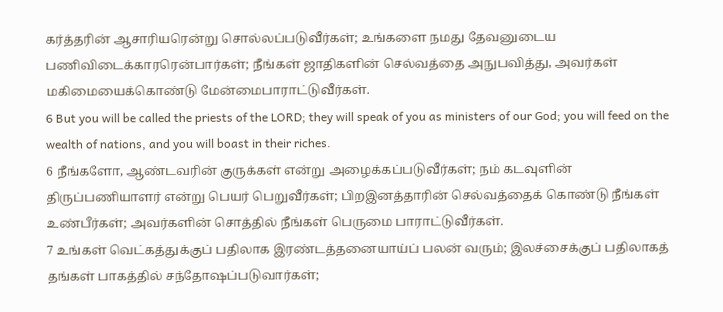கர்த்தரின் ஆசாரியரென்று சொல்லப்படுவீர்கள்; உங்களை நமது தேவனுடைய பணிவிடைக்காரரென்பார்கள்; நீங்கள் ஜாதிகளின் செல்வத்தை அநுபவித்து, அவர்கள் மகிமையைக்கொண்டு மேன்மைபாராட்டுவீர்கள்.
6 But you will be called the priests of the LORD; they will speak of you as ministers of our God; you will feed on the wealth of nations, and you will boast in their riches.
6 நீங்களோ, ஆண்டவரின் குருக்கள் என்று அழைக்கப்படுவீர்கள்; நம் கடவுளின் திருப்பணியாளர் என்று பெயர் பெறுவீர்கள்; பிறஇனத்தாரின் செல்வத்தைக் கொண்டு நீங்கள் உண்பீர்கள்; அவர்களின் சொத்தில் நீங்கள் பெருமை பாராட்டுவீர்கள்.
7 உங்கள் வெட்கத்துக்குப் பதிலாக இரண்டத்தனையாய்ப் பலன் வரும்; இலச்சைக்குப் பதிலாகத் தங்கள் பாகத்தில் சந்தோஷப்படுவார்கள்;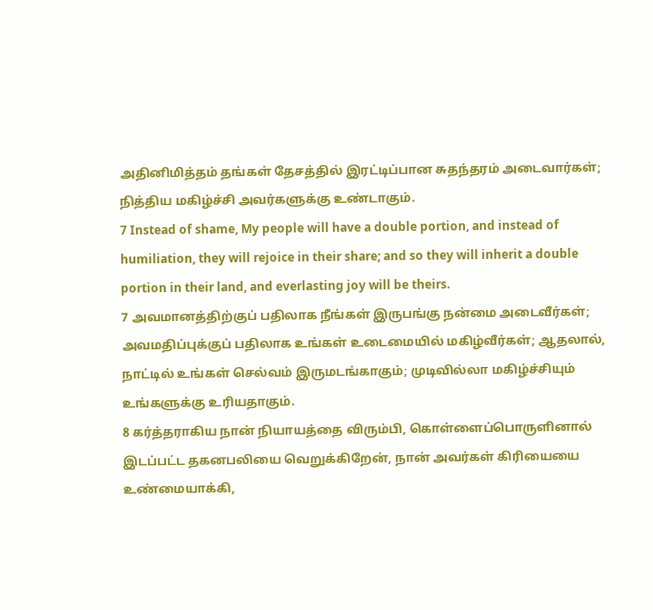அதினிமித்தம் தங்கள் தேசத்தில் இரட்டிப்பான சுதந்தரம் அடைவார்கள்; நித்திய மகிழ்ச்சி அவர்களுக்கு உண்டாகும்.
7 Instead of shame, My people will have a double portion, and instead of humiliation, they will rejoice in their share; and so they will inherit a double portion in their land, and everlasting joy will be theirs.
7 அவமானத்திற்குப் பதிலாக நீங்கள் இருபங்கு நன்மை அடைவீர்கள்; அவமதிப்புக்குப் பதிலாக உங்கள் உடைமையில் மகிழ்வீர்கள்; ஆதலால், நாட்டில் உங்கள் செல்வம் இருமடங்காகும்; முடிவில்லா மகிழ்ச்சியும் உங்களுக்கு உரியதாகும்.
8 கர்த்தராகிய நான் நியாயத்தை விரும்பி, கொள்ளைப்பொருளினால் இடப்பட்ட தகனபலியை வெறுக்கிறேன், நான் அவர்கள் கிரியையை உண்மையாக்கி,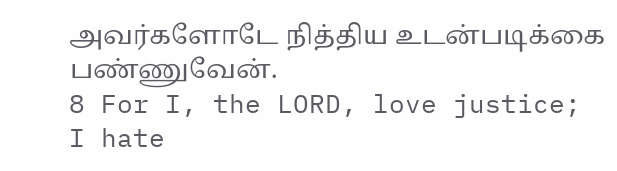அவர்களோடே நித்திய உடன்படிக்கை பண்ணுவேன்.
8 For I, the LORD, love justice; I hate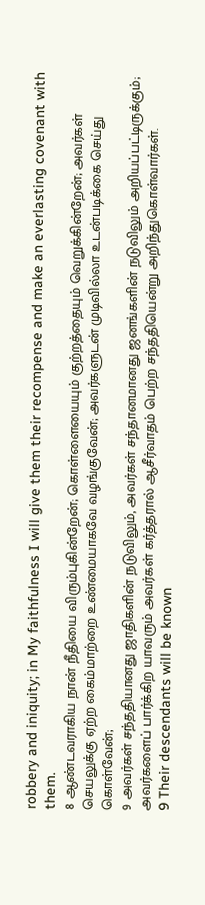robbery and iniquity; in My faithfulness I will give them their recompense and make an everlasting covenant with them.
8 ஆண்டவராகிய நான் நீதியை விரும்புகின்றேன்; கொள்ளையையும் குற்றத்தையும் வெறுக்கின்றேன்; அவர்கள் செயலுக்கு ஏற்ற கைம்மாற்றை உண்மையாகவே வழங்குவேன்; அவர்களுடன் முடிவில்லா உடன்படிக்கை செய்து கொள்வேன்;
9 அவர்கள் சந்ததியானது ஜாதிகளின் நடுவிலும், அவர்கள் சந்தானமானது ஜனங்களின் நடுவிலும் அறியப்பட்டிருக்கும்; அவர்களைப் பார்க்கிற யாவரும் அவர்கள் கர்த்தரால் ஆசீர்வாதம் பெற்ற சந்ததியென்று அறிந்துகொள்வார்கள்.
9 Their descendants will be known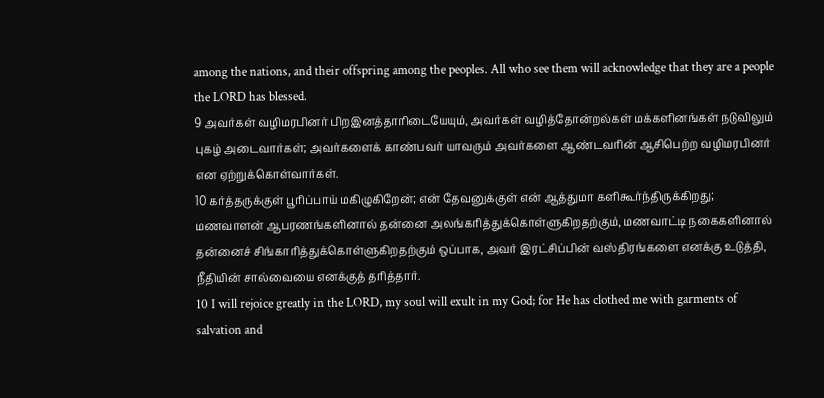among the nations, and their offspring among the peoples. All who see them will acknowledge that they are a people the LORD has blessed.
9 அவர்கள் வழிமரபினர் பிறஇனத்தாரிடையேயும், அவர்கள் வழித்தோன்றல்கள் மக்களினங்கள் நடுவிலும் புகழ் அடைவார்கள்; அவர்களைக் காண்பவர் யாவரும் அவர்களை ஆண்டவரின் ஆசிபெற்ற வழிமரபினர் என ஏற்றுக்கொள்வார்கள்.
10 கர்த்தருக்குள் பூரிப்பாய் மகிழுகிறேன்; என் தேவனுக்குள் என் ஆத்துமா களிகூர்ந்திருக்கிறது; மணவாளன் ஆபரணங்களினால் தன்னை அலங்கரித்துக்கொள்ளுகிறதற்கும், மணவாட்டி நகைகளினால் தன்னைச் சிங்காரித்துக்கொள்ளுகிறதற்கும் ஒப்பாக, அவர் இரட்சிப்பின் வஸ்திரங்களை எனக்கு உடுத்தி, நீதியின் சால்வையை எனக்குத் தரித்தார்.
10 I will rejoice greatly in the LORD, my soul will exult in my God; for He has clothed me with garments of salvation and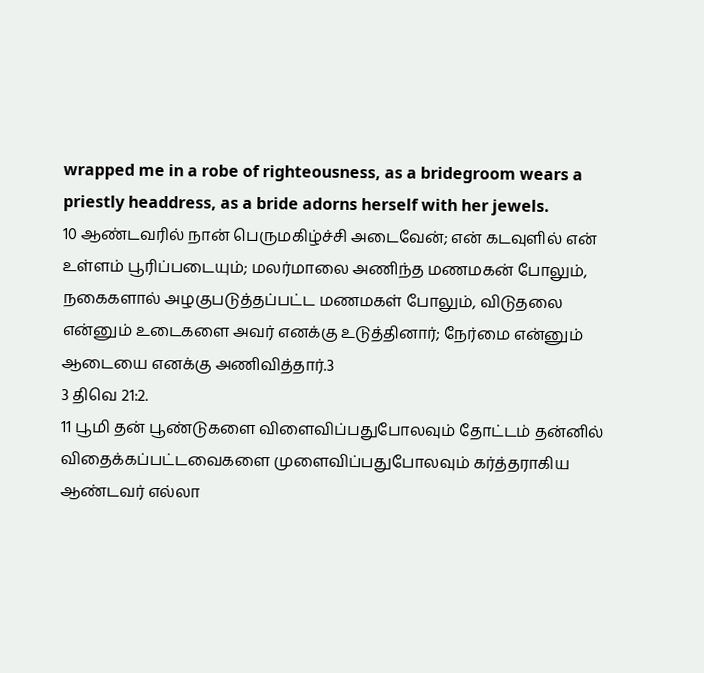wrapped me in a robe of righteousness, as a bridegroom wears a priestly headdress, as a bride adorns herself with her jewels.
10 ஆண்டவரில் நான் பெருமகிழ்ச்சி அடைவேன்; என் கடவுளில் என் உள்ளம் பூரிப்படையும்; மலர்மாலை அணிந்த மணமகன் போலும், நகைகளால் அழகுபடுத்தப்பட்ட மணமகள் போலும், விடுதலை என்னும் உடைகளை அவர் எனக்கு உடுத்தினார்; நேர்மை என்னும் ஆடையை எனக்கு அணிவித்தார்.3
3 திவெ 21:2.
11 பூமி தன் பூண்டுகளை விளைவிப்பதுபோலவும் தோட்டம் தன்னில் விதைக்கப்பட்டவைகளை முளைவிப்பதுபோலவும் கர்த்தராகிய ஆண்டவர் எல்லா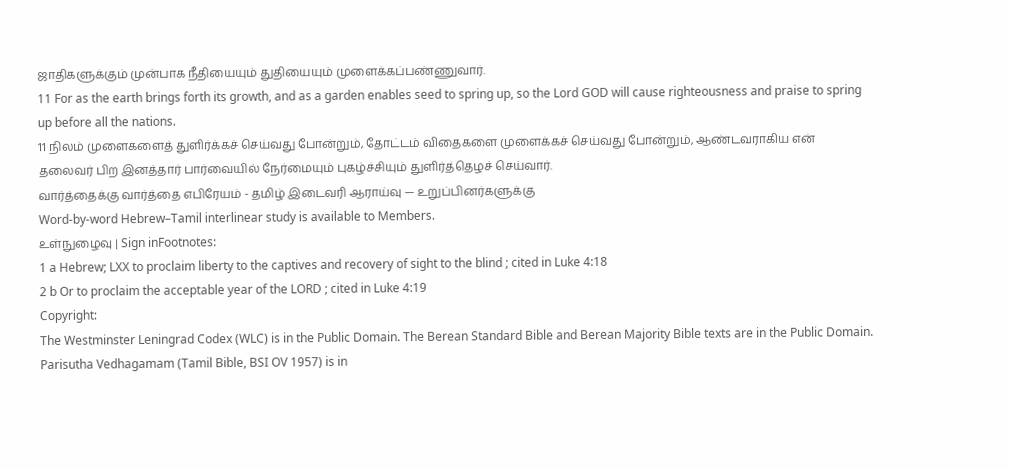ஜாதிகளுக்கும் முன்பாக நீதியையும் துதியையும் முளைக்கப்பண்ணுவார்.
11 For as the earth brings forth its growth, and as a garden enables seed to spring up, so the Lord GOD will cause righteousness and praise to spring up before all the nations.
11 நிலம் முளைகளைத் துளிர்க்கச் செய்வது போன்றும், தோட்டம் விதைகளை முளைக்கச் செய்வது போன்றும், ஆண்டவராகிய என் தலைவர் பிற இனத்தார் பார்வையில் நேர்மையும் புகழ்ச்சியும் துளிர்த்தெழச் செய்வார்.
வார்த்தைக்கு வார்த்தை எபிரேயம் - தமிழ் இடைவரி ஆராய்வு — உறுப்பினர்களுக்கு
Word-by-word Hebrew–Tamil interlinear study is available to Members.
உள்நுழைவு | Sign inFootnotes:
1 a Hebrew; LXX to proclaim liberty to the captives and recovery of sight to the blind ; cited in Luke 4:18
2 b Or to proclaim the acceptable year of the LORD ; cited in Luke 4:19
Copyright:
The Westminster Leningrad Codex (WLC) is in the Public Domain. The Berean Standard Bible and Berean Majority Bible texts are in the Public Domain.
Parisutha Vedhagamam (Tamil Bible, BSI OV 1957) is in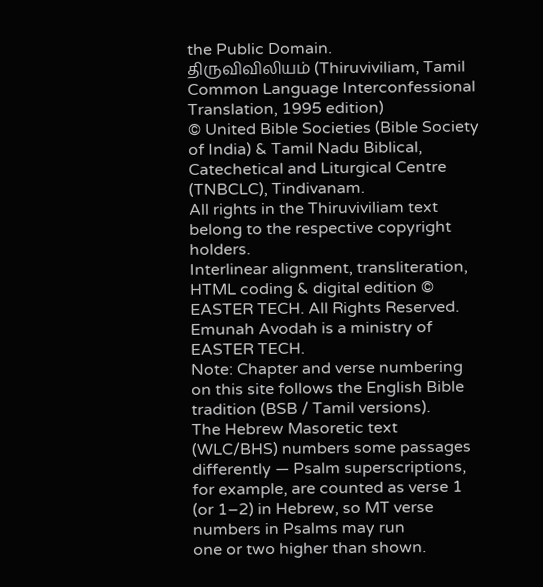the Public Domain.
திருவிவிலியம் (Thiruviviliam, Tamil Common Language Interconfessional Translation, 1995 edition)
© United Bible Societies (Bible Society of India) & Tamil Nadu Biblical, Catechetical and Liturgical Centre (TNBCLC), Tindivanam.
All rights in the Thiruviviliam text belong to the respective copyright holders.
Interlinear alignment, transliteration, HTML coding & digital edition © EASTER TECH. All Rights Reserved.
Emunah Avodah is a ministry of EASTER TECH.
Note: Chapter and verse numbering on this site follows the English Bible tradition (BSB / Tamil versions).
The Hebrew Masoretic text (WLC/BHS) numbers some passages differently — Psalm superscriptions,
for example, are counted as verse 1 (or 1–2) in Hebrew, so MT verse numbers in Psalms may run
one or two higher than shown.